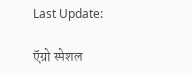Last Update:

ऍग्रो स्पेशल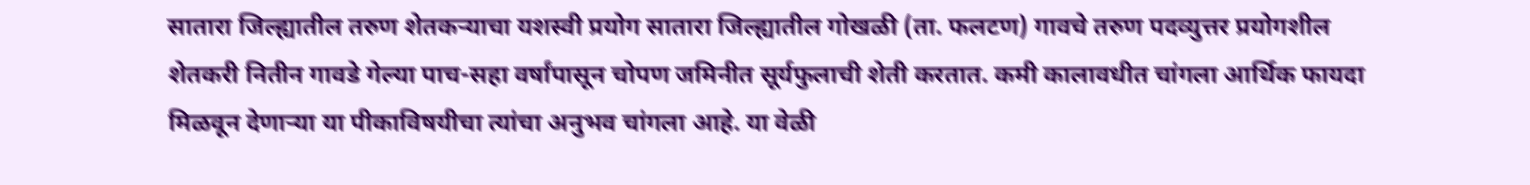सातारा जिल्ह्यातील तरुण शेतकऱ्याचा यशस्वी प्रयोग सातारा जिल्ह्यातील गोखळी (ता. फलटण) गावचे तरुण पदव्युत्तर प्रयोगशील शेतकरी नितीन गावडे गेल्या पाच-सहा वर्षांपासून चोपण जमिनीत सूर्यफुलाची शेती करतात. कमी कालावधीत चांगला आर्थिक फायदा मिळवून देणाऱ्या या पीकाविषयीचा त्यांचा अनुभव चांगला आहे. या वेळी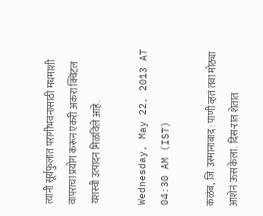त्यांनी सूर्यफुलात परागीभवनासाठी मधमाशी वापराचा प्रयोग करून एकरी अकरा क्विंटल यशस्वी उत्पादन मिळविले आहे.

Wednesday, May 22, 2013 AT 04:30 AM (IST)

कळंब, जि. उस्मानाबाद : पाणी व्हतं तवा मोठ्या आशेनं ऊस केला. दिस-रात शेतात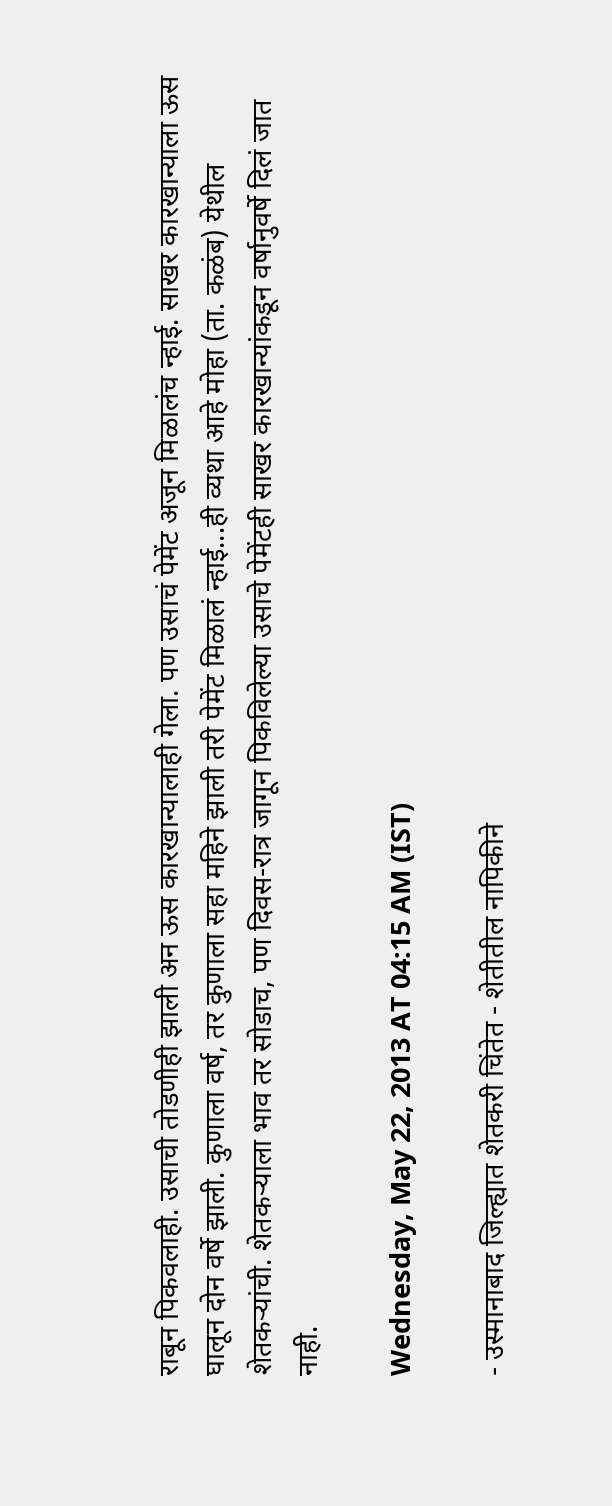राबून पिकवलाही. उसाची तोडणीही झाली अन ऊस कारखान्यालाही गेला. पण उसाचं पेमेंट अजून मिळालंच न्हाई. साखर कारखान्याला ऊस घालून दोन वर्षे झाली. कुणाला वर्ष, तर कुणाला सहा महिने झाली तरी पेमेंट मिळालं न्हाई...ही व्यथा आहे मोहा (ता. कळंब) येथील शेतकऱ्यांची. शेतकऱ्याला भाव तर सोडाच, पण दिवस-रात्र जागून पिकविलेल्या उसाचे पेमेंटही साखर कारखान्यांकडून वर्षानुवर्षे दिलं जात नाही.

Wednesday, May 22, 2013 AT 04:15 AM (IST)

- उस्मानाबाद जिल्ह्यात शेतकरी चिंतेत - शेतीतील नापिकीने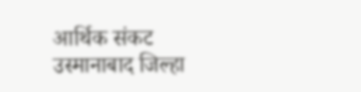आर्थिक संकट उस्मानाबाद जिल्हा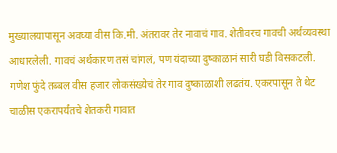मुख्यालयापासून अवघ्या वीस कि.मी. अंतरावर तेर नावाचं गाव. शेतीवरच गावची अर्थव्यवस्था आधारलेली. गावचं अर्थकारण तसं चांगलं, पण यंदाच्या दुष्काळानं सारी घडी विसकटली. गणेश फुंदे तब्बल वीस हजार लोकसंख्येचं तेर गाव दुष्काळाशी लढतंय. एकरपासून ते थेट चाळीस एकरापर्यंतचे शेतकरी गावात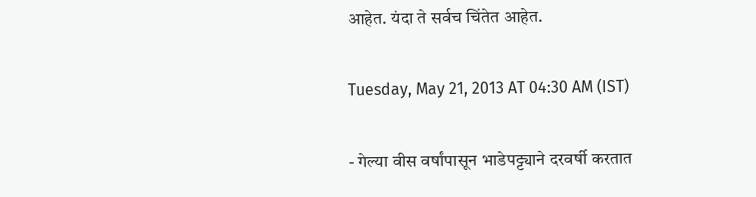आहेत. यंदा ते सर्वच चिंतेत आहेत.

Tuesday, May 21, 2013 AT 04:30 AM (IST)

- गेल्या वीस वर्षांपासून भाडेपट्ट्याने दरवर्षी करतात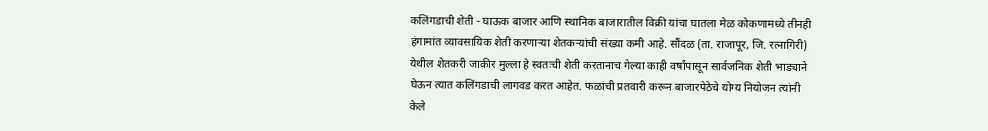कलिंगडाची शेती - घाऊक बाजार आणि स्थानिक बाजारातील विक्री यांचा घातला मेळ कोकणामध्ये तीनही हंगामांत व्यावसायिक शेती करणाऱ्या शेतकऱ्यांची संख्या कमी आहे. सौंदळ (ता. राजापूर, जि. रत्नागिरी) येथील शेतकरी जाकीर मुल्ला हे स्वतःची शेती करतानाच गेल्या काही वर्षांपासून सार्वजनिक शेती भाड्याने घेऊन त्यात कलिंगडाची लागवड करत आहेत. फळांची प्रतवारी करून बाजारपेठेचे योग्य नियोजन त्यांनी केले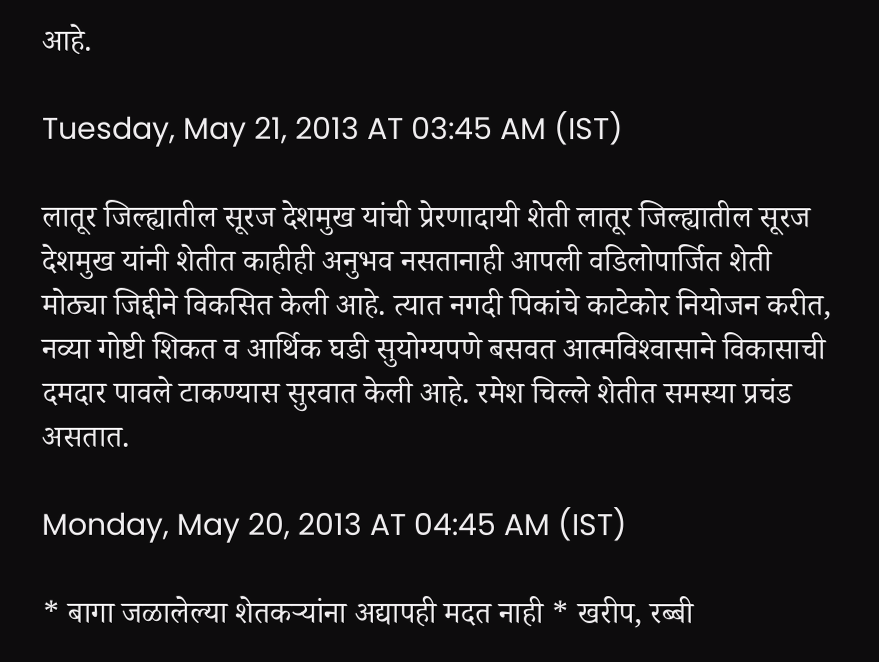आहे.

Tuesday, May 21, 2013 AT 03:45 AM (IST)

लातूर जिल्ह्यातील सूरज देशमुख यांची प्रेरणादायी शेती लातूर जिल्ह्यातील सूरज देशमुख यांनी शेतीत काहीही अनुभव नसतानाही आपली वडिलोपार्जित शेती मोठ्या जिद्दीने विकसित केली आहे. त्यात नगदी पिकांचे काटेकोर नियोजन करीत, नव्या गोष्टी शिकत व आर्थिक घडी सुयोग्यपणे बसवत आत्मविश्‍वासाने विकासाची दमदार पावले टाकण्यास सुरवात केली आहे. रमेश चिल्ले शेतीत समस्या प्रचंड असतात.

Monday, May 20, 2013 AT 04:45 AM (IST)

* बागा जळालेल्या शेतकऱ्यांना अद्यापही मदत नाही * खरीप, रब्बी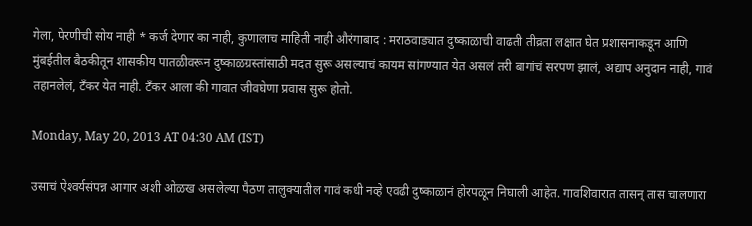गेला, पेरणीची सोय नाही * कर्ज देणार का नाही, कुणालाच माहिती नाही औरंगाबाद : मराठवाड्यात दुष्काळाची वाढती तीव्रता लक्षात घेत प्रशासनाकडून आणि मुंबईतील बैठकीतून शासकीय पातळीवरून दुष्काळग्रस्तांसाठी मदत सुरू असल्याचं कायम सांगण्यात येत असलं तरी बागांचं सरपण झालं, अद्याप अनुदान नाही, गावं तहानलेलं, टॅंकर येत नाही. टॅंकर आला की गावात जीवघेणा प्रवास सुरू होतो.

Monday, May 20, 2013 AT 04:30 AM (IST)

उसाचं ऐश्‍वर्यसंपन्न आगार अशी ओळख असलेल्या पैठण तालुक्‍यातील गावं कधी नव्हे एवढी दुष्काळानं होरपळून निघाली आहेत. गावशिवारात तासन्‌ तास चालणारा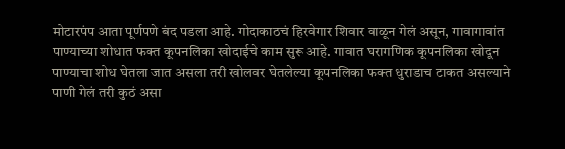मोटारपंप आता पूर्णपणे बंद पडला आहे. गोदाकाठचं हिरवेगार शिवार वाळून गेलं असून, गावागावांत पाण्याच्या शोधात फक्‍त कूपनलिका खोदाईचे काम सुरू आहे. गावात घरागणिक कूपनलिका खोदून पाण्याचा शोध घेतला जात असला तरी खोलवर घेतलेल्या कूपनलिका फक्‍त धुराडाच टाकत असल्याने पाणी गेलं तरी कुठं असा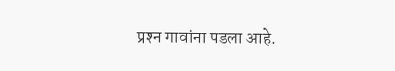प्रश्‍न गावांना पडला आहे.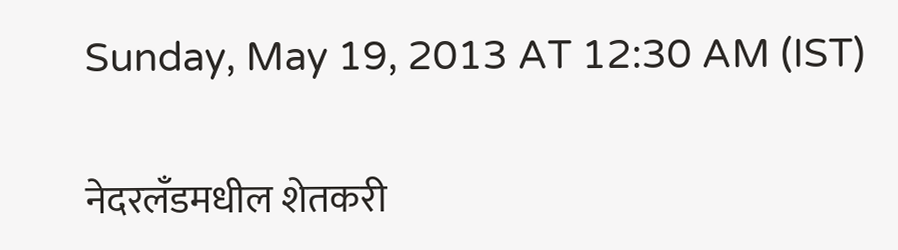Sunday, May 19, 2013 AT 12:30 AM (IST)

नेदरलॅंडमधील शेतकरी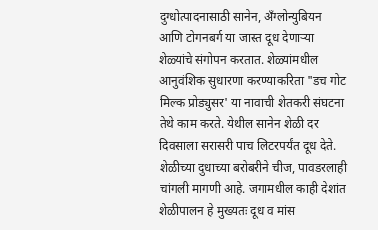दुग्धोत्पादनासाठी सानेन, अँग्लोन्युबियन आणि टोगनबर्ग या जास्त दूध देणाऱ्या शेळ्यांचे संगोपन करतात. शेळ्यांमधील आनुवंशिक सुधारणा करण्याकरिता "डच गोट मिल्क प्रोड्युसर' या नावाची शेतकरी संघटना तेथे काम करते. येथील सानेन शेळी दर दिवसाला सरासरी पाच लिटरपर्यंत दूध देते. शेळीच्या दुधाच्या बरोबरीने चीज, पावडरलाही चांगली मागणी आहे. जगामधील काही देशांत शेळीपालन हे मुख्यतः दूध व मांस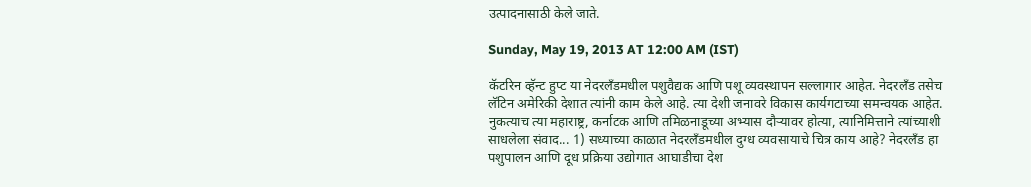उत्पादनासाठी केले जाते.

Sunday, May 19, 2013 AT 12:00 AM (IST)

कॅटरिन व्हॅन्ट हुप्ट या नेदरलॅंडमधील पशुवैद्यक आणि पशू व्यवस्थापन सल्लागार आहेत. नेदरलॅंड तसेच लॅटिन अमेरिकी देशात त्यांनी काम केले आहे. त्या देशी जनावरे विकास कार्यगटाच्या समन्वयक आहेत. नुकत्याच त्या महाराष्ट्र, कर्नाटक आणि तमिळनाडूच्या अभ्यास दौऱ्यावर होत्या, त्यानिमित्ताने त्यांच्याशी साधलेला संवाद... 1) सध्याच्या काळात नेदरलॅंडमधील दुग्ध व्यवसायाचे चित्र काय आहे? नेदरलॅंड हा पशुपालन आणि दूध प्रक्रिया उद्योगात आघाडीचा देश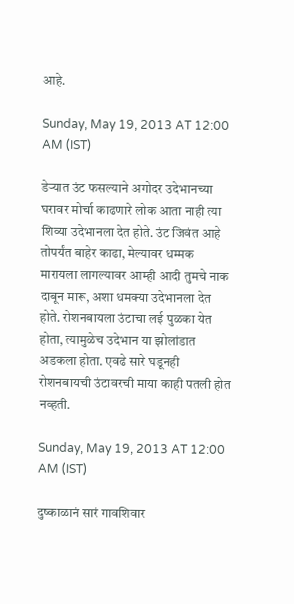आहे.

Sunday, May 19, 2013 AT 12:00 AM (IST)

डेऱ्यात उंट फसल्याने अगोदर उदेभानच्या घरावर मोर्चा काढणारे लोक आता नाही त्या शिव्या उदेभानला देत होते. उंट जिवंत आहे तोपर्यंत बाहेर काढा, मेल्यावर धम्मक मारायला लागल्यावर आम्ही आदी तुमचे नाक दाबून मारू, अशा धमक्‍या उदेभानला देत होते. रोशनबायला उंटाचा लई पुळका येत होता, त्यामुळेच उदेभान या झोलांडात अडकला होता. एवढे सारे घडूनही रोशनबायची उंटावरची माया काही पतली होत नव्हती.

Sunday, May 19, 2013 AT 12:00 AM (IST)

दुष्काळानं सारं गावशिवार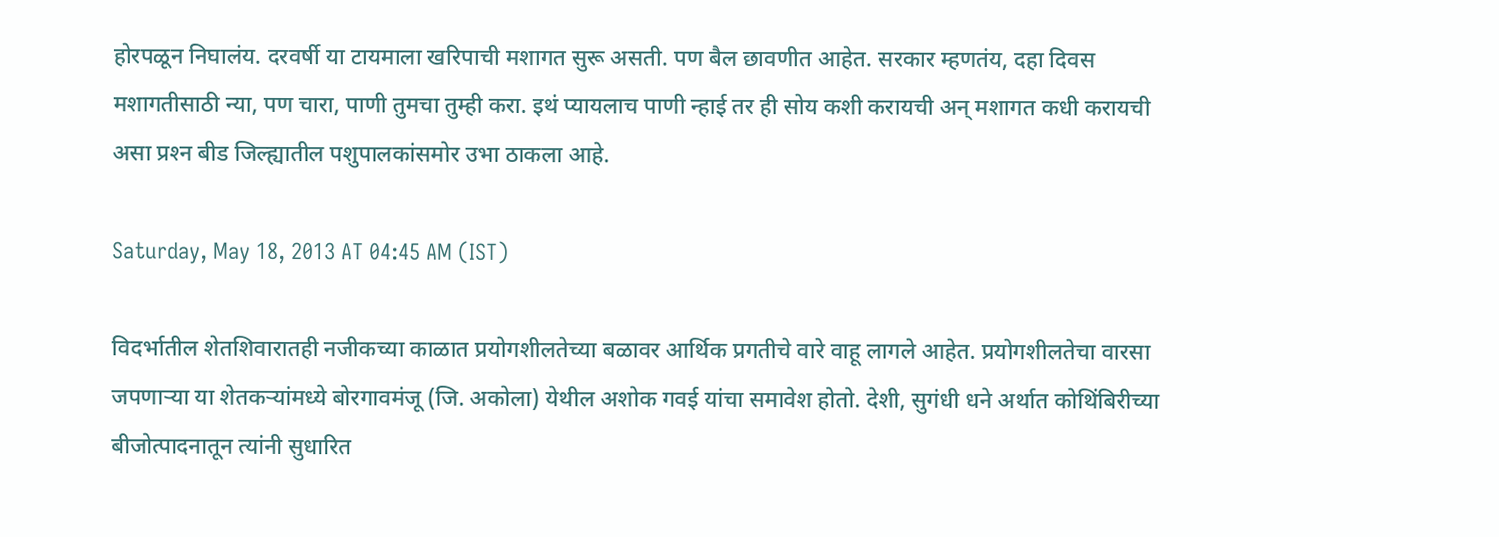होरपळून निघालंय. दरवर्षी या टायमाला खरिपाची मशागत सुरू असती. पण बैल छावणीत आहेत. सरकार म्हणतंय, दहा दिवस मशागतीसाठी न्या, पण चारा, पाणी तुमचा तुम्ही करा. इथं प्यायलाच पाणी न्हाई तर ही सोय कशी करायची अन्‌ मशागत कधी करायची असा प्रश्‍न बीड जिल्ह्यातील पशुपालकांसमोर उभा ठाकला आहे.

Saturday, May 18, 2013 AT 04:45 AM (IST)

विदर्भातील शेतशिवारातही नजीकच्या काळात प्रयोगशीलतेच्या बळावर आर्थिक प्रगतीचे वारे वाहू लागले आहेत. प्रयोगशीलतेचा वारसा जपणाऱ्या या शेतकऱ्यांमध्ये बोरगावमंजू (जि. अकोला) येथील अशोक गवई यांचा समावेश होतो. देशी, सुगंधी धने अर्थात कोथिंबिरीच्या बीजोत्पादनातून त्यांनी सुधारित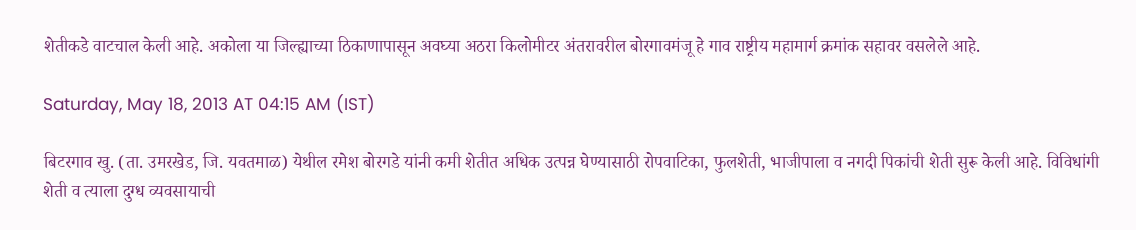शेतीकडे वाटचाल केली आहे. अकोला या जिल्ह्याच्या ठिकाणापासून अवघ्या अठरा किलोमीटर अंतरावरील बोरगावमंजू हे गाव राष्ट्रीय महामार्ग क्रमांक सहावर वसलेले आहे.

Saturday, May 18, 2013 AT 04:15 AM (IST)

बिटरगाव खु. (ता. उमरखेड, जि. यवतमाळ) येथील रमेश बोरगडे यांनी कमी शेतीत अधिक उत्पन्न घेण्यासाठी रोपवाटिका, फुलशेती, भाजीपाला व नगदी पिकांची शेती सुरू केली आहे. विविधांगी शेती व त्याला दुग्ध व्यवसायाची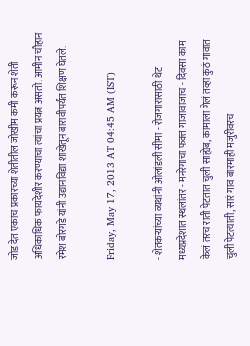जोड देत एकाच प्रकारच्या शेतीतील जोखीम कमी करून शेती अधिकाधिक फायदेशीर करण्याचा त्यांचा प्रयत्न असतो. आमीन चौहान रमेश बोरगडे यांनी उद्यानविद्या शाखेतून बारावीपर्यंत शिक्षण घेतले.

Friday, May 17, 2013 AT 04:45 AM (IST)

- शेतकऱ्यांच्या व्यथांनी ओलांडली सीमा - रोजगारासाठी थेट मध्यप्रदेशात स्थलांतर - मनरेगाचा फक्‍त गाजावाजाच - दिवसा काम केलं तरच राती पेटतात चुली साह्येब, कामाला गेलं तव्हा कुठं गावात चुली पेटत्याती, सारं गाव बारमाही मजुरीवरच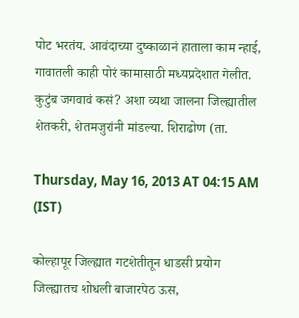पोट भरतंय. आवंदाच्या दुष्काळानं हाताला काम न्हाई, गावातली काही पोरं कामासाठी मध्यप्रदेशात गेलीत. कुटुंब जगवावं कसं? अशा व्यथा जालना जिल्ह्यातील शेतकरी, शेतमजुरांनी मांडल्या. शिराढोण (ता.

Thursday, May 16, 2013 AT 04:15 AM (IST)

कोल्हापूर जिल्ह्यात गटशेतीतून धाडसी प्रयोग जिल्ह्यातच शोधली बाजारपेठ ऊस,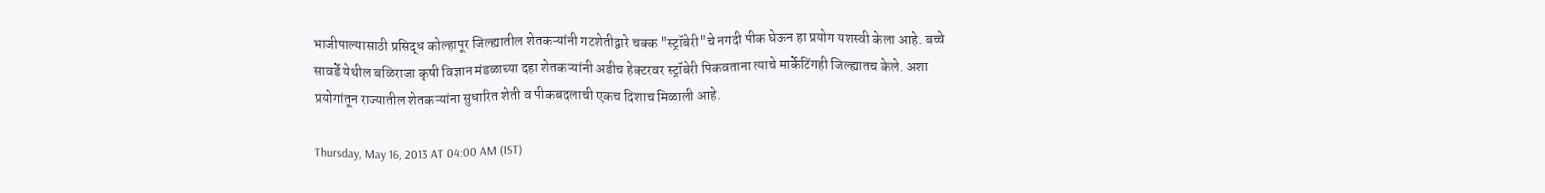भाजीपाल्यासाठी प्रसिद्ध कोल्हापूर जिल्ह्यातील शेतकऱ्यांनी गटशेतीद्वारे चक्क "स्ट्रॉबेरी"चे नगदी पीक घेऊन हा प्रयोग यशस्वी केला आहे. बच्चे सावर्डे येथील बळिराजा कृषी विज्ञान मंडळाच्या दहा शेतकऱ्यांनी अडीच हेक्‍टरवर स्ट्रॉबेरी पिकवताना त्याचे मार्केटिंगही जिल्ह्यातच केले. अशा प्रयोगांतून राज्यातील शेतकऱ्यांना सुधारित शेती व पीकबदलाची एकच दिशाच मिळाली आहे.

Thursday, May 16, 2013 AT 04:00 AM (IST)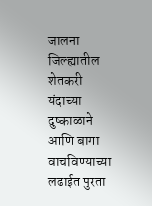जालना जिल्ह्यातील शेतकरी यंदाच्या दुष्काळाने आणि बागा वाचविण्याच्या लढाईत पुरता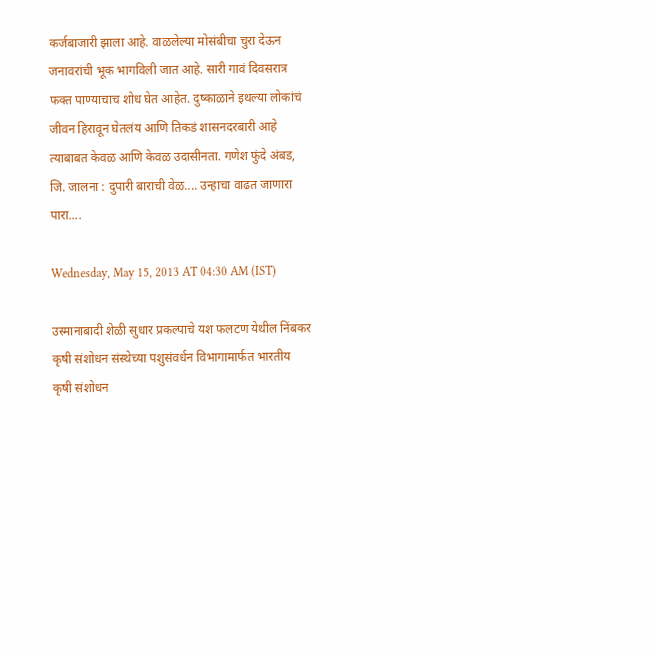कर्जबाजारी झाला आहे. वाळलेल्या मोसंबीचा चुरा देऊन जनावरांची भूक भागविली जात आहे. सारी गावं दिवसरात्र फक्‍त पाण्याचाच शोध घेत आहेत. दुष्काळाने इथल्या लोकांचं जीवन हिरावून घेतलंय आणि तिकडं शासनदरबारी आहे त्याबाबत केवळ आणि केवळ उदासीनता. गणेश फुंदे अंबड, जि. जालना : दुपारी बाराची वेळ.... उन्हाचा वाढत जाणारा पारा....

Wednesday, May 15, 2013 AT 04:30 AM (IST)

उस्मानाबादी शेळी सुधार प्रकल्पाचे यश फलटण येथील निंबकर कृषी संशोधन संस्थेच्या पशुसंवर्धन विभागामार्फत भारतीय कृषी संशोधन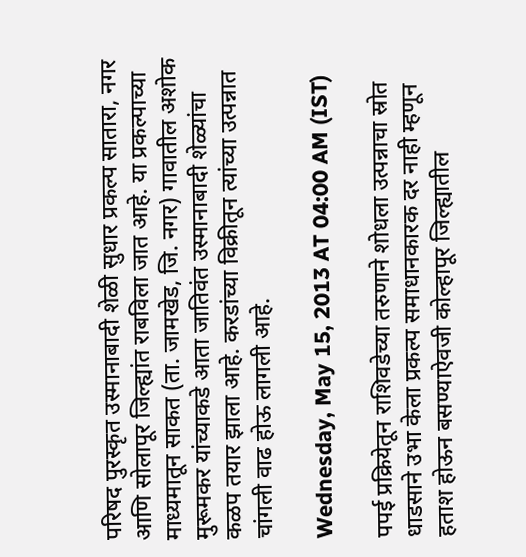परिषद पुरस्कृत उस्मानाबादी शेळी सुधार प्रकल्प सातारा, नगर आणि सोलापूर जिल्ह्यांत राबविला जात आहे. या प्रकल्पाच्या माध्यमातून साकत (ता. जामखेड, जि. नगर) गावातील अशोक मुरूमकर यांच्याकडे आता जातिवंत उस्मानाबादी शेळ्यांचा कळप तयार झाला आहे. करडांच्या विक्रीतून त्यांच्या उत्पन्नात चांगली वाढ होऊ लागली आहे.

Wednesday, May 15, 2013 AT 04:00 AM (IST)

पपई प्रक्रियेतून राशिवडेच्या तरुणाने शोधला उत्पन्नाचा स्रोत धाडसाने उभा केला प्रकल्प समाधानकारक दर नाही म्हणून हताश होऊन बसण्याऐवजी कोल्हापूर जिल्ह्यातील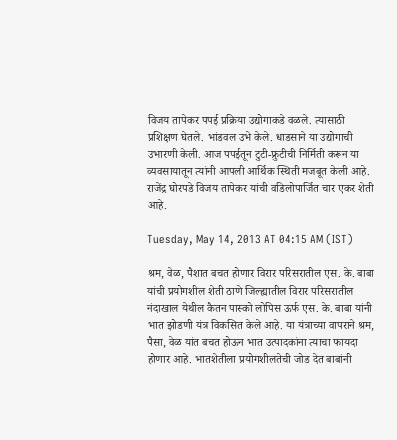विजय तापेकर पपई प्रक्रिया उद्योगाकडे वळले. त्यासाठी प्रशिक्षण घेतले. भांडवल उभे केले. धाडसाने या उद्योगाची उभारणी केली. आज पपईतून टुटी-फ्रुटीची निर्मिती करून या व्यवसायातून त्यांनी आपली आर्थिक स्थिती मजबूत केली आहे. राजेंद्र घोरपडे विजय तापेकर यांची वडिलोपार्जित चार एकर शेती आहे.

Tuesday, May 14, 2013 AT 04:15 AM (IST)

श्रम, वेळ, पैशात बचत होणार विरार परिसरातील एस. के. बाबा यांची प्रयोगशील शेती ठाणे जिल्ह्यातील विरार परिसरातील नंदाखाल येथील कैतन पास्को लोपिस ऊर्फ एस. के. बाबा यांनी भात झोडणी यंत्र विकसित केले आहे. या यंत्राच्या वापराने श्रम, पैसा, वेळ यांत बचत होऊन भात उत्पादकांना त्याचा फायदा होणार आहे. भातशेतीला प्रयोगशीलतेची जोड देत बाबांनी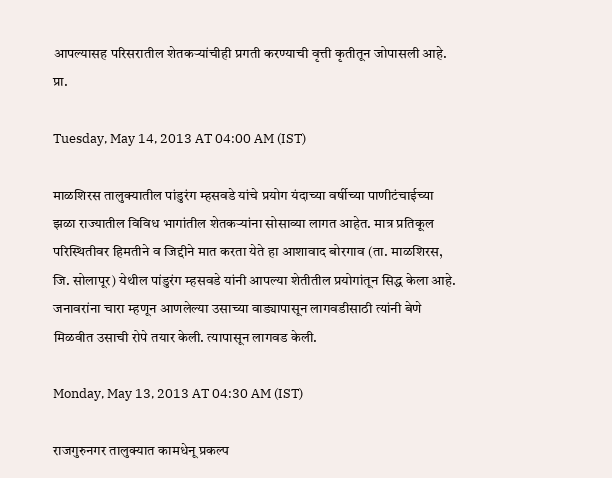आपल्यासह परिसरातील शेतकऱ्यांचीही प्रगती करण्याची वृत्ती कृतीतून जोपासली आहे. प्रा.

Tuesday, May 14, 2013 AT 04:00 AM (IST)

माळशिरस तालुक्‍यातील पांडुरंग म्हसवडे यांचे प्रयोग यंदाच्या वर्षीच्या पाणीटंचाईच्या झळा राज्यातील विविध भागांतील शेतकऱ्यांना सोसाव्या लागत आहेत. मात्र प्रतिकूल परिस्थितीवर हिमतीने व जिद्दीने मात करता येते हा आशावाद बोरगाव (ता. माळशिरस, जि. सोलापूर) येथील पांडुरंग म्हसवडे यांनी आपल्या शेतीतील प्रयोगांतून सिद्ध केला आहे. जनावरांना चारा म्हणून आणलेल्या उसाच्या वाड्यापासून लागवडीसाठी त्यांनी बेणे मिळवीत उसाची रोपे तयार केली. त्यापासून लागवड केली.

Monday, May 13, 2013 AT 04:30 AM (IST)

राजगुरुनगर तालुक्‍यात कामधेनू प्रकल्प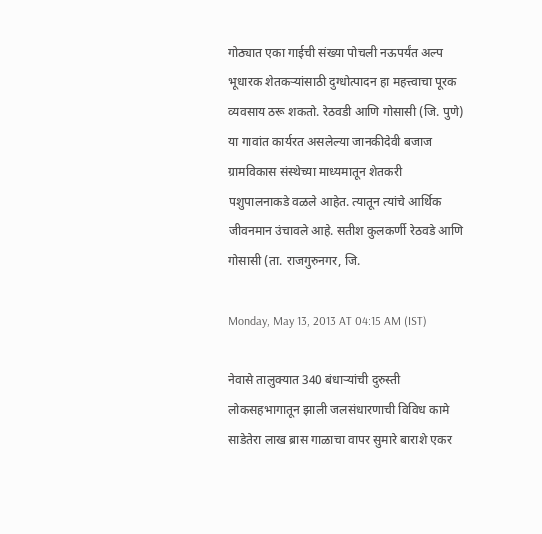गोठ्यात एका गाईची संख्या पोचली नऊपर्यंत अल्प भूधारक शेतकऱ्यांसाठी दुग्धोत्पादन हा महत्त्वाचा पूरक व्यवसाय ठरू शकतो. रेठवडी आणि गोसासी (जि. पुणे) या गावांत कार्यरत असलेल्या जानकीदेवी बजाज ग्रामविकास संस्थेच्या माध्यमातून शेतकरी पशुपालनाकडे वळले आहेत. त्यातून त्यांचे आर्थिक जीवनमान उंचावले आहे. सतीश कुलकर्णी रेठवडे आणि गोसासी (ता. राजगुरुनगर, जि.

Monday, May 13, 2013 AT 04:15 AM (IST)

नेवासे तालुक्‍यात 340 बंधाऱ्यांची दुरुस्ती लोकसहभागातून झाली जलसंधारणाची विविध कामे साडेतेरा लाख ब्रास गाळाचा वापर सुमारे बाराशे एकर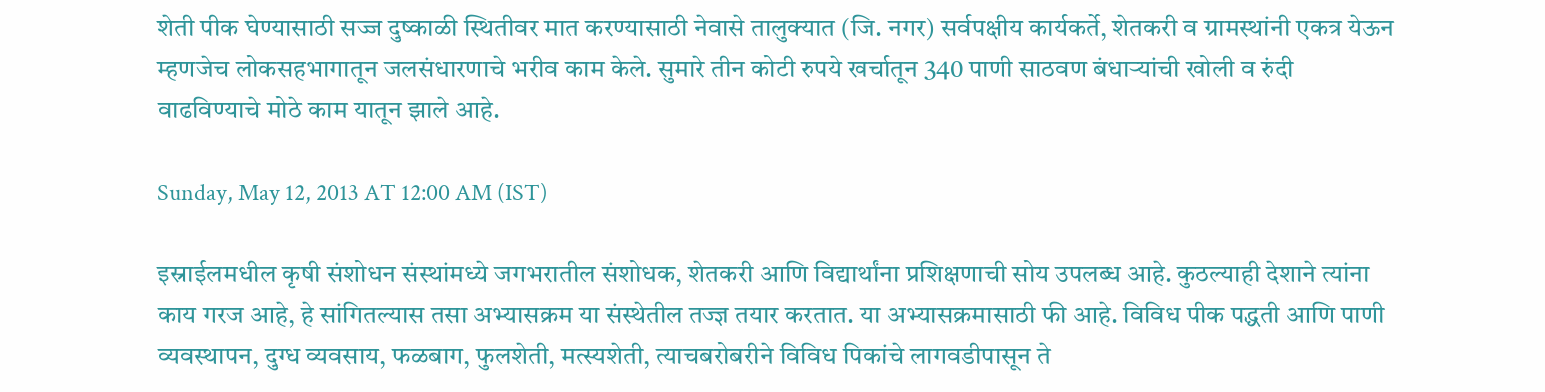शेती पीक घेण्यासाठी सज्ज दुष्काळी स्थितीवर मात करण्यासाठी नेवासे तालुक्‍यात (जि. नगर) सर्वपक्षीय कार्यकर्ते, शेतकरी व ग्रामस्थांनी एकत्र येऊन म्हणजेच लोकसहभागातून जलसंधारणाचे भरीव काम केले. सुमारे तीन कोटी रुपये खर्चातून 340 पाणी साठवण बंधाऱ्यांची खोली व रुंदी वाढविण्याचे मोठे काम यातून झाले आहे.

Sunday, May 12, 2013 AT 12:00 AM (IST)

इस्राईलमधील कृषी संशोधन संस्थांमध्ये जगभरातील संशोधक, शेतकरी आणि विद्यार्थांना प्रशिक्षणाची सोय उपलब्ध आहे. कुठल्याही देशाने त्यांना काय गरज आहे, हे सांगितल्यास तसा अभ्यासक्रम या संस्थेतील तज्ज्ञ तयार करतात. या अभ्यासक्रमासाठी फी आहे. विविध पीक पद्धती आणि पाणी व्यवस्थापन, दुग्ध व्यवसाय, फळबाग, फुलशेती, मत्स्यशेती, त्याचबरोबरीने विविध पिकांचे लागवडीपासून ते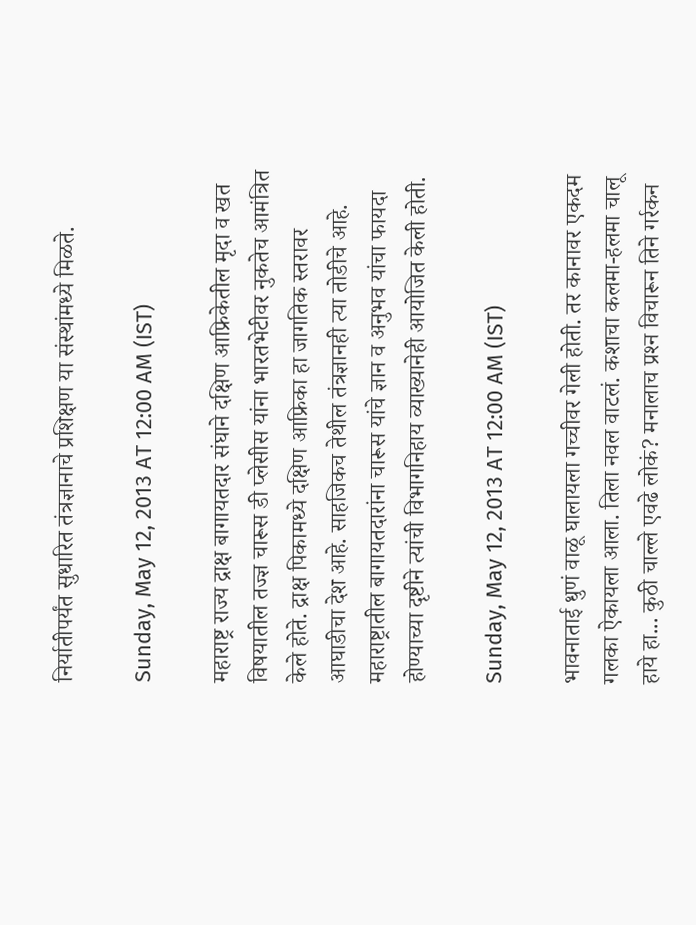निर्यातीपर्यंत सुधारित तंत्रज्ञानाचे प्रशिक्षण या संस्थांमध्ये मिळते.

Sunday, May 12, 2013 AT 12:00 AM (IST)

महाराष्ट्र राज्य द्राक्ष बागायतदार संघाने दक्षिण आफ्रिकेतील मृदा व खत विषयातील तज्ज्ञ चारूस डी प्लेसीस यांना भारतभेटीवर नुकतेच आमंत्रित केले होते. द्राक्ष पिकामध्ये दक्षिण आफ्रिका हा जागतिक स्तरावर आघाडीचा देश आहे. साहजिकच तेथील तंत्रज्ञानही त्या तोडीचे आहे. महाराष्ट्रातील बागायतदारांना चारूस यांचे ज्ञान व अनुभव यांचा फायदा होण्याच्या दृष्टीने त्यांची विभागनिहाय व्याख्यानेही आयोजित केली होती.

Sunday, May 12, 2013 AT 12:00 AM (IST)

भावनाताई धुणं वाळू घालायला गच्चीवर गेली होती. तर कानावर एकदम गलका ऐकायला आला. तिला नवल वाटलं. कशाचा कलमा-हलमा चालू हाये हा... कुठी चाल्ले एवढे लोकं? मनालाच प्रश्‍न विचारून तिने गर्रकन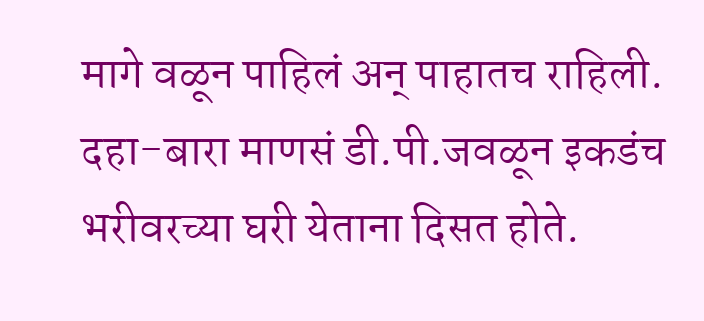मागे वळून पाहिलं अन्‌ पाहातच राहिली. दहा-बारा माणसं डी.पी.जवळून इकडंच भरीवरच्या घरी येताना दिसत होते.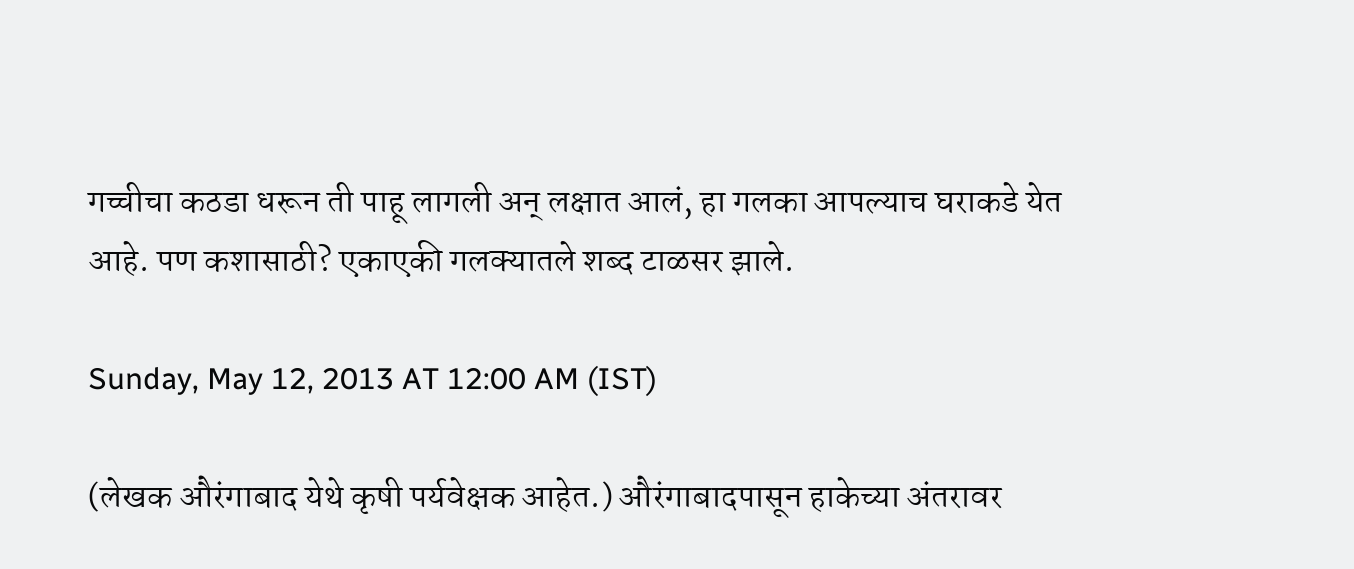गच्चीचा कठडा धरून ती पाहू लागली अन्‌ लक्षात आलं, हा गलका आपल्याच घराकडे येत आहे. पण कशासाठी? एकाएकी गलक्‍यातले शब्द टाळसर झाले.

Sunday, May 12, 2013 AT 12:00 AM (IST)

(लेखक औरंगाबाद येथे कृषी पर्यवेक्षक आहेत.) औरंगाबादपासून हाकेच्या अंतरावर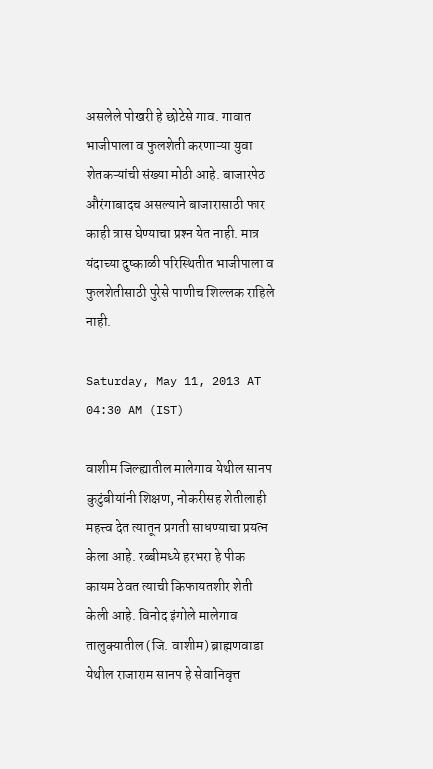असलेले पोखरी हे छोटेसे गाव. गावात भाजीपाला व फुलशेती करणाऱ्या युवा शेतकऱ्यांची संख्या मोठी आहे. बाजारपेठ औरंगाबादच असल्याने बाजारासाठी फार काही त्रास घेण्याचा प्रश्‍न येत नाही. मात्र यंदाच्या दुष्काळी परिस्थितीत भाजीपाला व फुलशेतीसाठी पुरेसे पाणीच शिल्लक राहिले नाही.

Saturday, May 11, 2013 AT 04:30 AM (IST)

वाशीम जिल्ह्यातील मालेगाव येथील सानप कुटुंबीयांनी शिक्षण, नोकरीसह शेतीलाही महत्त्व देत त्यातून प्रगती साधण्याचा प्रयत्न केला आहे. रब्बीमध्ये हरभरा हे पीक कायम ठेवत त्याची किफायतशीर शेती केली आहे. विनोद इंगोले मालेगाव तालुक्‍यातील (जि. वाशीम) ब्राह्मणवाडा येथील राजाराम सानप हे सेवानिवृत्त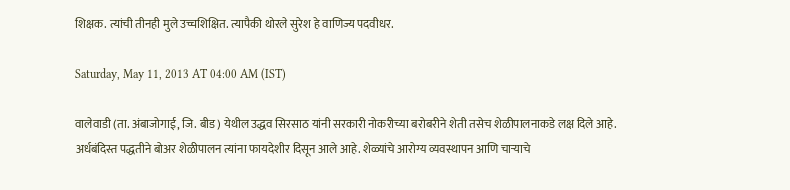शिक्षक. त्यांची तीनही मुले उच्चशिक्षित. त्यापैकी थोरले सुरेश हे वाणिज्य पदवीधर.

Saturday, May 11, 2013 AT 04:00 AM (IST)

वालेवाडी (ता. अंबाजोगाई, जि. बीड) येथील उद्धव सिरसाठ यांनी सरकारी नोकरीच्या बरोबरीने शेती तसेच शेळीपालनाकडे लक्ष दिले आहे. अर्धबंदिस्त पद्धतीने बोअर शेळीपालन त्यांना फायदेशीर दिसून आले आहे. शेळ्यांचे आरोग्य व्यवस्थापन आणि चाऱ्याचे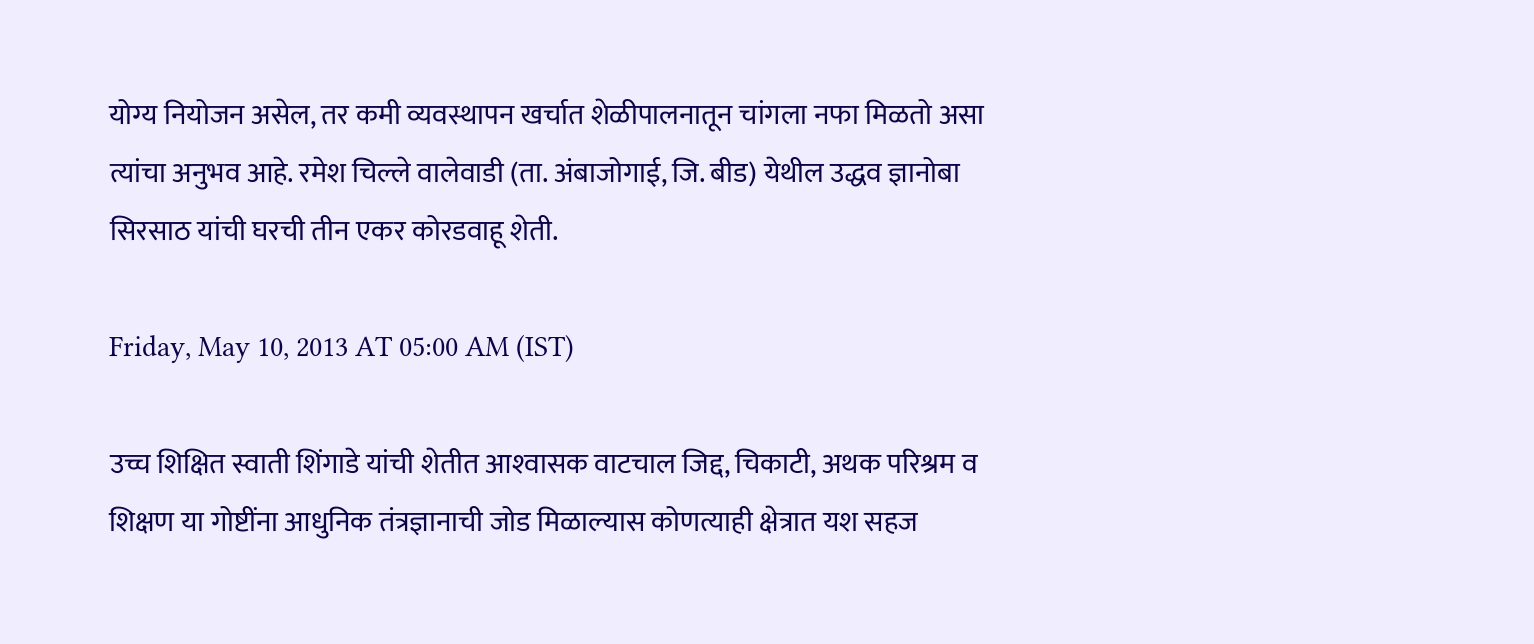योग्य नियोजन असेल, तर कमी व्यवस्थापन खर्चात शेळीपालनातून चांगला नफा मिळतो असा त्यांचा अनुभव आहे. रमेश चिल्ले वालेवाडी (ता. अंबाजोगाई, जि. बीड) येथील उद्धव ज्ञानोबा सिरसाठ यांची घरची तीन एकर कोरडवाहू शेती.

Friday, May 10, 2013 AT 05:00 AM (IST)

उच्च शिक्षित स्वाती शिंगाडे यांची शेतीत आश्‍वासक वाटचाल जिद्द, चिकाटी, अथक परिश्रम व शिक्षण या गोष्टींना आधुनिक तंत्रज्ञानाची जोड मिळाल्यास कोणत्याही क्षेत्रात यश सहज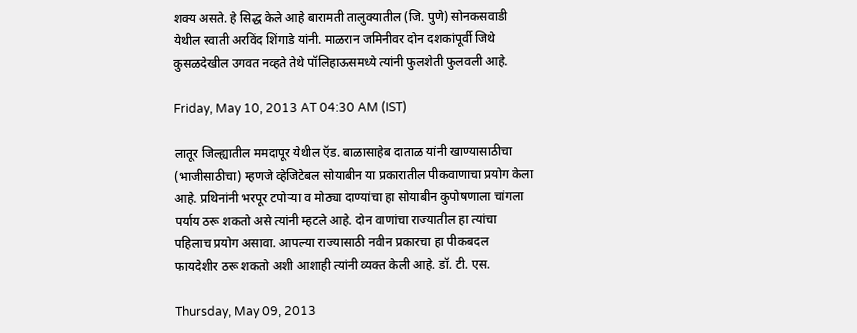शक्‍य असते. हे सिद्ध केले आहे बारामती तालुक्‍यातील (जि. पुणे) सोनकसवाडी येथील स्वाती अरविंद शिंगाडे यांनी. माळरान जमिनीवर दोन दशकांपूर्वी जिथे कुसळदेखील उगवत नव्हते तेथे पॉलिहाऊसमध्ये त्यांनी फुलशेती फुलवली आहे.

Friday, May 10, 2013 AT 04:30 AM (IST)

लातूर जिल्ह्यातील ममदापूर येथील ऍड. बाळासाहेब दाताळ यांनी खाण्यासाठीचा (भाजीसाठीचा) म्हणजे व्हेजिटेबल सोयाबीन या प्रकारातील पीकवाणाचा प्रयोग केला आहे. प्रथिनांनी भरपूर टपोऱ्या व मोठ्या दाण्यांचा हा सोयाबीन कुपोषणाला चांगला पर्याय ठरू शकतो असे त्यांनी म्हटले आहे. दोन वाणांचा राज्यातील हा त्यांचा पहिलाच प्रयोग असावा. आपल्या राज्यासाठी नवीन प्रकारचा हा पीकबदल फायदेशीर ठरू शकतो अशी आशाही त्यांनी व्यक्त केली आहे. डॉ. टी. एस.

Thursday, May 09, 2013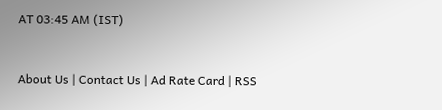AT 03:45 AM (IST)



About Us | Contact Us | Ad Rate Card | RSS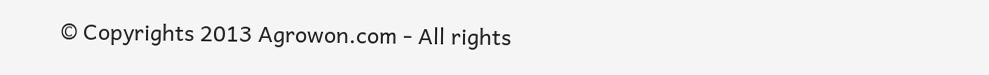© Copyrights 2013 Agrowon.com - All rights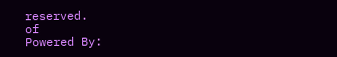reserved.
of
Powered By: